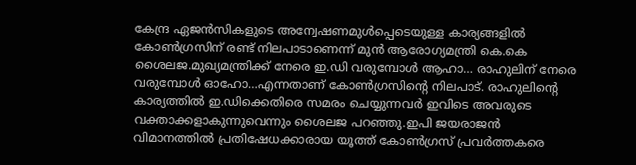കേന്ദ്ര ഏജന്‍സികളുടെ അന്വേഷണമുള്‍പ്പെടെയുള്ള കാര്യങ്ങളില്‍ കോണ്‍ഗ്രസിന് രണ്ട് നിലപാടാണെന്ന് മുന്‍ ആരോഗ്യമന്ത്രി കെ.കെ ശൈലജ.മുഖ്യമന്ത്രിക്ക് നേരെ ഇ.ഡി വരുമ്പോള്‍ ആഹാ… രാഹുലിന് നേരെ വരുമ്പോള്‍ ഓഹോ…എന്നതാണ് കോണ്‍ഗ്രസിന്റെ നിലപാട്. രാഹുലിന്റെ കാര്യത്തില്‍ ഇ.ഡിക്കെതിരെ സമരം ചെയ്യുന്നവര്‍ ഇവിടെ അവരുടെ വക്താക്കളാകുന്നുവെന്നും ശൈലജ പറഞ്ഞു.ഇപി ജയരാജന്‍ വിമാനത്തില്‍ പ്രതിഷേധക്കാരായ യൂത്ത് കോണ്‍ഗ്രസ് പ്രവര്‍ത്തകരെ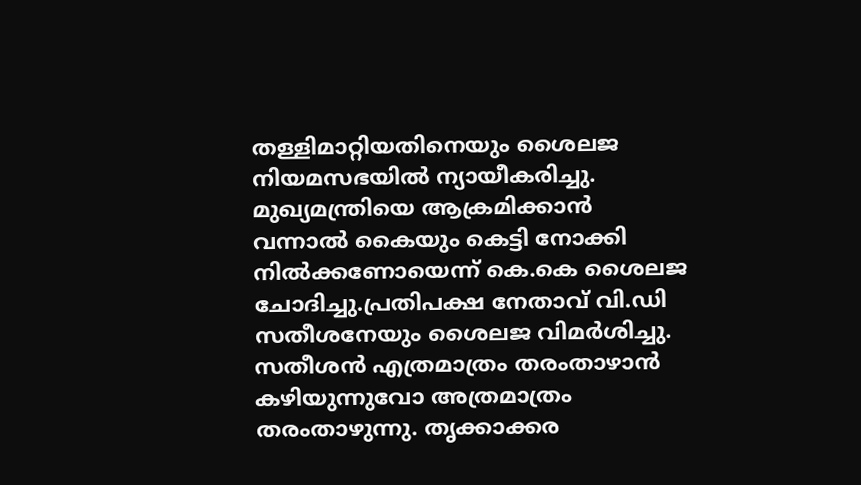തള്ളിമാറ്റിയതിനെയും ശൈലജ നിയമസഭയിൽ ന്യായീകരിച്ചു. മുഖ്യമന്ത്രിയെ ആക്രമിക്കാൻ വന്നാൽ കൈയും കെട്ടി നോക്കി നിൽക്കണോയെന്ന് കെ.കെ ശൈലജ ചോദിച്ചു.പ്രതിപക്ഷ നേതാവ് വി.ഡി സതീശനേയും ശൈലജ വിമര്‍ശിച്ചു. സതീശന്‍ എത്രമാത്രം തരംതാഴാന്‍ കഴിയുന്നുവോ അത്രമാത്രം തരംതാഴുന്നു. തൃക്കാക്കര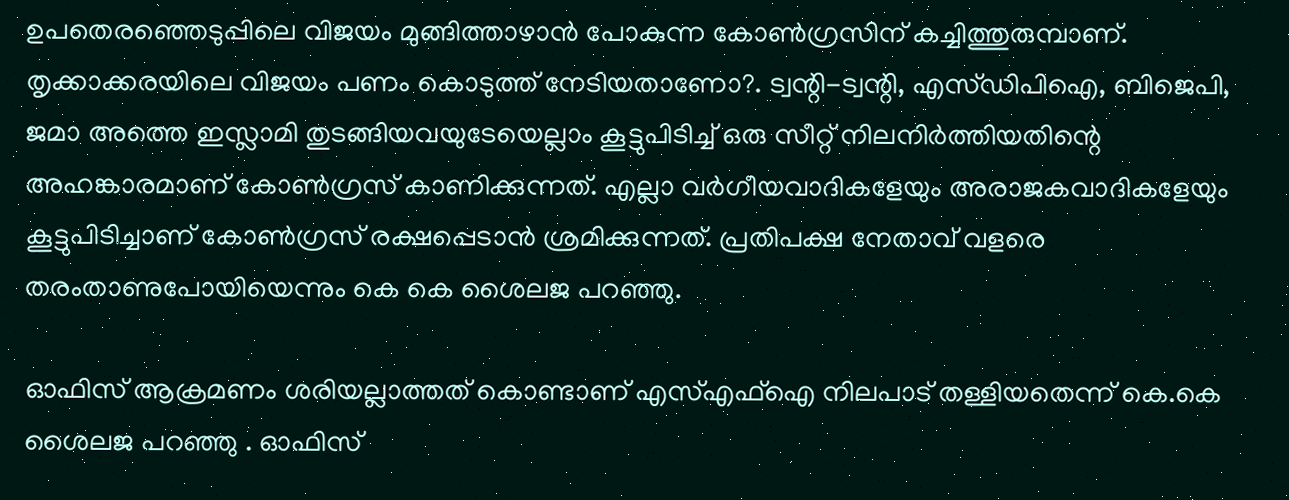ഉപതെരഞ്ഞെടുപ്പിലെ വിജയം മുങ്ങിത്താഴാന്‍ പോകുന്ന കോണ്‍ഗ്രസിന് കച്ചിത്തുരുമ്പാണ്. തൃക്കാക്കരയിലെ വിജയം പണം കൊടുത്ത് നേടിയതാണോ?. ട്വന്റി-ട്വന്റി, എസ്ഡിപിഐ, ബിജെപി, ജമാ അത്തെ ഇസ്ലാമി തുടങ്ങിയവയുടേയെല്ലാം കൂട്ടുപിടിച്ച് ഒരു സീറ്റ് നിലനിര്‍ത്തിയതിന്റെ അഹങ്കാരമാണ് കോണ്‍ഗ്രസ് കാണിക്കുന്നത്. എല്ലാ വര്‍ഗീയവാദികളേയും അരാജകവാദികളേയും കൂട്ടുപിടിച്ചാണ് കോണ്‍ഗ്രസ് രക്ഷപ്പെടാന്‍ ശ്രമിക്കുന്നത്. പ്രതിപക്ഷ നേതാവ് വളരെ തരംതാണുപോയിയെന്നും കെ കെ ശൈലജ പറഞ്ഞു.

ഓഫിസ് ആക്രമണം ശരിയല്ലാത്തത് കൊണ്ടാണ് എസ്എഫ്‌ഐ നിലപാട് തള്ളിയതെന്ന് കെ.കെ ശൈലജ പറഞ്ഞു . ഓഫിസ്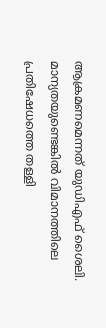ആക്രമണമെന്നത് യുഡിഎഫ് ശൈലി. മാന്യതയുണ്ടെങ്കിൽ വിമാനത്തിലെ പ്രതിഷേധത്തെ തള്ളി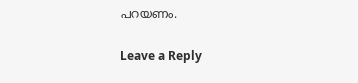പറയണം.

Leave a Reply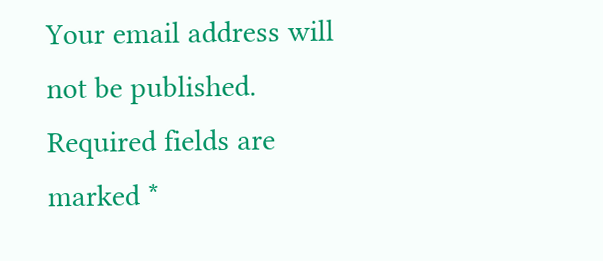Your email address will not be published. Required fields are marked *